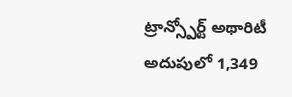ట్రాన్స్పోర్ట్ అథారిటీ అదుపులో 1,349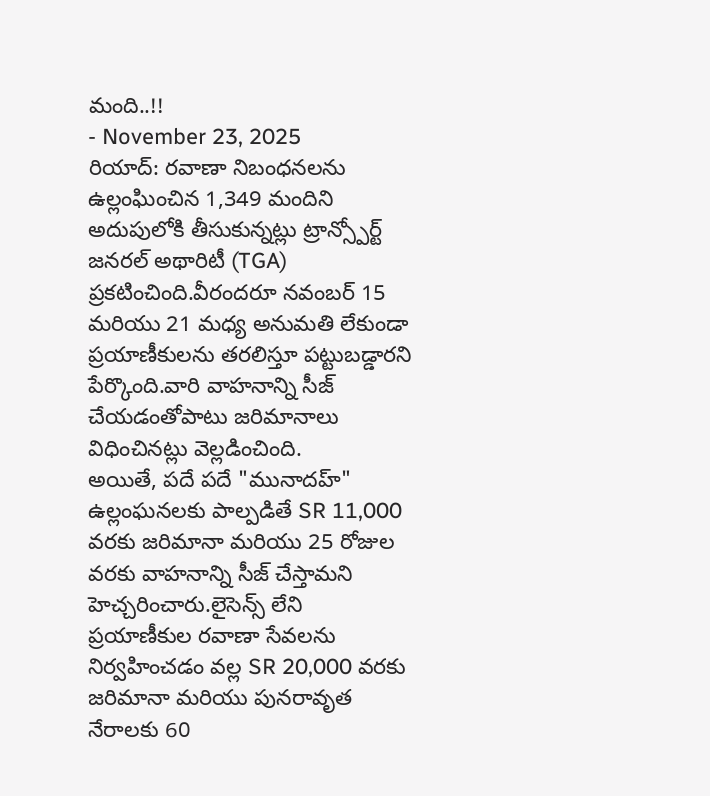మంది..!!
- November 23, 2025
రియాద్: రవాణా నిబంధనలను ఉల్లంఘించిన 1,349 మందిని అదుపులోకి తీసుకున్నట్లు ట్రాన్స్పోర్ట్ జనరల్ అథారిటీ (TGA) ప్రకటించింది.వీరందరూ నవంబర్ 15 మరియు 21 మధ్య అనుమతి లేకుండా ప్రయాణీకులను తరలిస్తూ పట్టుబడ్డారని పేర్కొంది.వారి వాహనాన్ని సీజ్ చేయడంతోపాటు జరిమానాలు విధించినట్లు వెల్లడించింది.
అయితే, పదే పదే "మునాదహ్" ఉల్లంఘనలకు పాల్పడితే SR 11,000 వరకు జరిమానా మరియు 25 రోజుల వరకు వాహనాన్ని సీజ్ చేస్తామని హెచ్చరించారు.లైసెన్స్ లేని ప్రయాణీకుల రవాణా సేవలను నిర్వహించడం వల్ల SR 20,000 వరకు జరిమానా మరియు పునరావృత నేరాలకు 60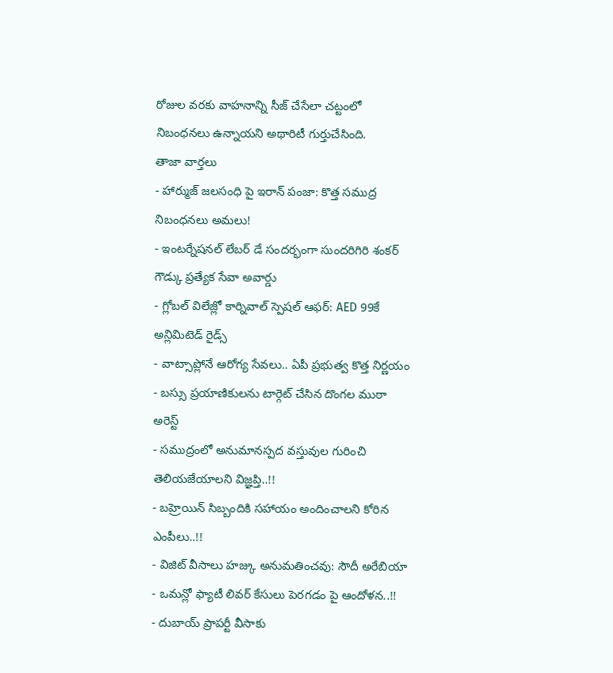రోజుల వరకు వాహనాన్ని సీజ్ చేసేలా చట్టంలో నిబంధనలు ఉన్నాయని అథారిటీ గుర్తుచేసింది.
తాజా వార్తలు
- హార్ముజ్ జలసంధి పై ఇరాన్ పంజా: కొత్త సముద్ర నిబంధనలు అమలు!
- ఇంటర్నేషనల్ లేబర్ డే సందర్భంగా సుందరిగిరి శంకర్ గౌడ్కు ప్రత్యేక సేవా అవార్డు
- గ్లోబల్ విలేజ్లో కార్నివాల్ స్పెషల్ ఆఫర్: AED 99కే అన్లిమిటెడ్ రైడ్స్
- వాట్సాప్లోనే ఆరోగ్య సేవలు.. ఏపీ ప్రభుత్వ కొత్త నిర్ణయం
- బస్సు ప్రయాణికులను టార్గెట్ చేసిన దొంగల ముఠా అరెస్ట్
- సముద్రంలో అనుమానస్పద వస్తువుల గురించి తెలియజేయాలని విజ్ఞప్తి..!!
- బహ్రెయిన్ సిబ్బందికి సహాయం అందించాలని కోరిన ఎంపీలు..!!
- విజిట్ వీసాలు హజ్కు అనుమతించవు: సౌదీ అరేబియా
- ఒమన్లో ఫ్యాటీ లివర్ కేసులు పెరగడం పై ఆందోళన..!!
- దుబాయ్ ప్రాపర్టీ వీసాకు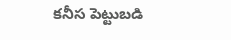కనీస పెట్టుబడి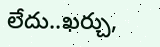లేదు..ఖర్చు,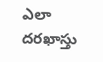ఎలా దరఖాస్తు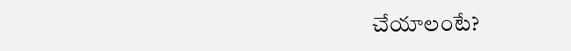చేయాలంటే?